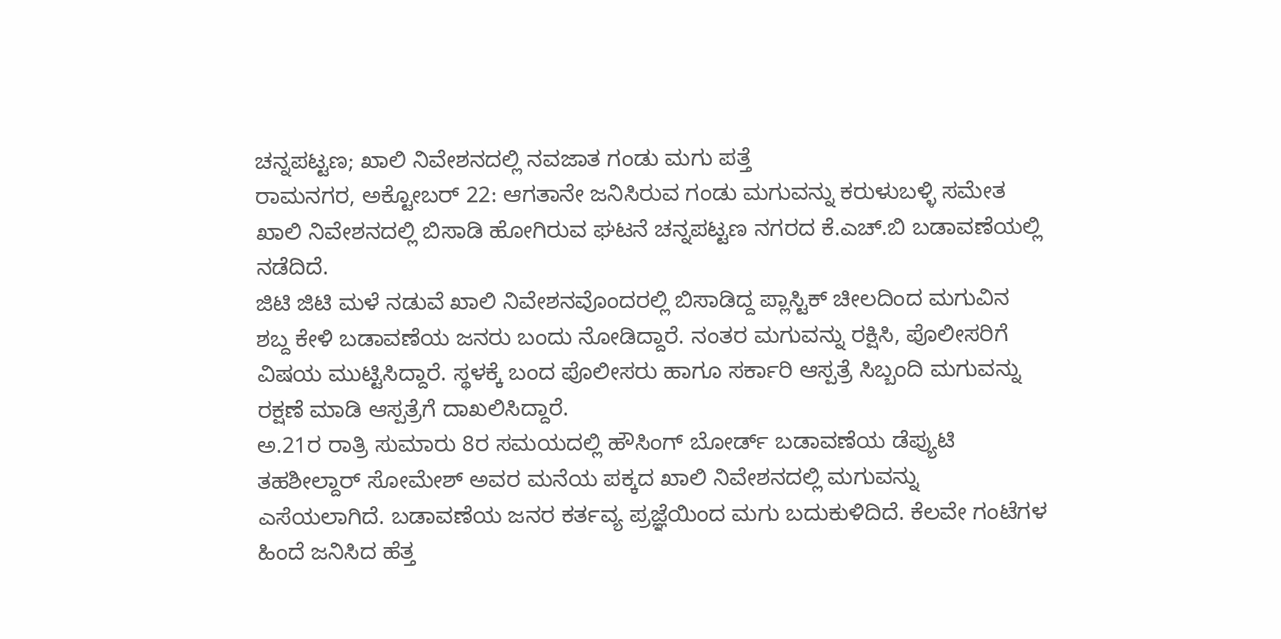ಚನ್ನಪಟ್ಟಣ; ಖಾಲಿ ನಿವೇಶನದಲ್ಲಿ ನವಜಾತ ಗಂಡು ಮಗು ಪತ್ತೆ
ರಾಮನಗರ, ಅಕ್ಟೋಬರ್ 22: ಆಗತಾನೇ ಜನಿಸಿರುವ ಗಂಡು ಮಗುವನ್ನು ಕರುಳುಬಳ್ಳಿ ಸಮೇತ ಖಾಲಿ ನಿವೇಶನದಲ್ಲಿ ಬಿಸಾಡಿ ಹೋಗಿರುವ ಘಟನೆ ಚನ್ನಪಟ್ಟಣ ನಗರದ ಕೆ.ಎಚ್.ಬಿ ಬಡಾವಣೆಯಲ್ಲಿ ನಡೆದಿದೆ.
ಜಿಟಿ ಜಿಟಿ ಮಳೆ ನಡುವೆ ಖಾಲಿ ನಿವೇಶನವೊಂದರಲ್ಲಿ ಬಿಸಾಡಿದ್ದ ಪ್ಲಾಸ್ಟಿಕ್ ಚೀಲದಿಂದ ಮಗುವಿನ ಶಬ್ದ ಕೇಳಿ ಬಡಾವಣೆಯ ಜನರು ಬಂದು ನೋಡಿದ್ದಾರೆ. ನಂತರ ಮಗುವನ್ನು ರಕ್ಷಿಸಿ, ಪೊಲೀಸರಿಗೆ ವಿಷಯ ಮುಟ್ಟಿಸಿದ್ದಾರೆ. ಸ್ಥಳಕ್ಕೆ ಬಂದ ಪೊಲೀಸರು ಹಾಗೂ ಸರ್ಕಾರಿ ಆಸ್ಪತ್ರೆ ಸಿಬ್ಬಂದಿ ಮಗುವನ್ನು ರಕ್ಷಣೆ ಮಾಡಿ ಆಸ್ಪತ್ರೆಗೆ ದಾಖಲಿಸಿದ್ದಾರೆ.
ಅ.21ರ ರಾತ್ರಿ ಸುಮಾರು 8ರ ಸಮಯದಲ್ಲಿ ಹೌಸಿಂಗ್ ಬೋರ್ಡ್ ಬಡಾವಣೆಯ ಡೆಪ್ಯುಟಿ ತಹಶೀಲ್ದಾರ್ ಸೋಮೇಶ್ ಅವರ ಮನೆಯ ಪಕ್ಕದ ಖಾಲಿ ನಿವೇಶನದಲ್ಲಿ ಮಗುವನ್ನು ಎಸೆಯಲಾಗಿದೆ. ಬಡಾವಣೆಯ ಜನರ ಕರ್ತವ್ಯ ಪ್ರಜ್ಞೆಯಿಂದ ಮಗು ಬದುಕುಳಿದಿದೆ. ಕೆಲವೇ ಗಂಟೆಗಳ ಹಿಂದೆ ಜನಿಸಿದ ಹೆತ್ತ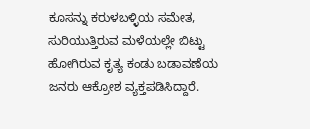ಕೂಸನ್ನು ಕರುಳಬಳ್ಳಿಯ ಸಮೇತ, ಸುರಿಯುತ್ತಿರುವ ಮಳೆಯಲ್ಲೇ ಬಿಟ್ಟು ಹೋಗಿರುವ ಕೃತ್ಯ ಕಂಡು ಬಡಾವಣೆಯ ಜನರು ಆಕ್ರೋಶ ವ್ಯಕ್ತಪಡಿಸಿದ್ದಾರೆ.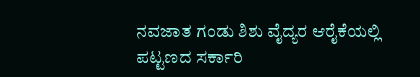ನವಜಾತ ಗಂಡು ಶಿಶು ವೈದ್ಯರ ಆರೈಕೆಯಲ್ಲಿ ಪಟ್ಟಣದ ಸರ್ಕಾರಿ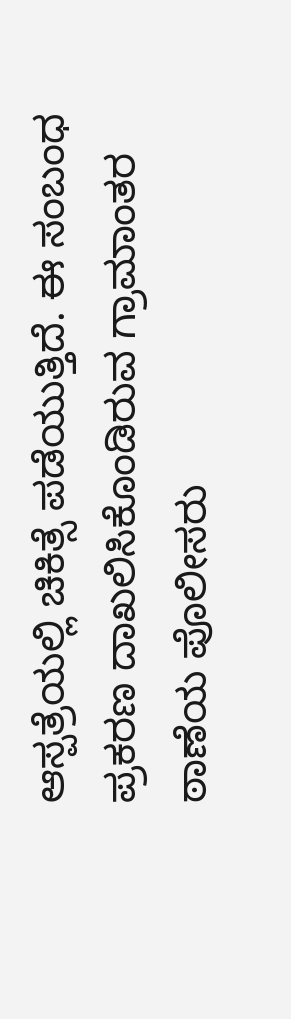ಆಸ್ಪತ್ರೆಯಲ್ಲಿ ಚಿಕಿತ್ಸೆ ಪಡೆಯುತ್ತಿದೆ. ಈ ಸಂಬಂಧ ಪ್ರಕರಣ ದಾಖಲಿಸಿಕೊಂಡಿರುವ ಗ್ರಾಮಾಂತರ ಠಾಣೆಯ ಪೊಲೀಸರು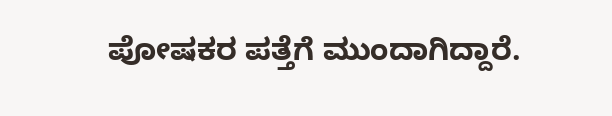ಪೋಷಕರ ಪತ್ತೆಗೆ ಮುಂದಾಗಿದ್ದಾರೆ.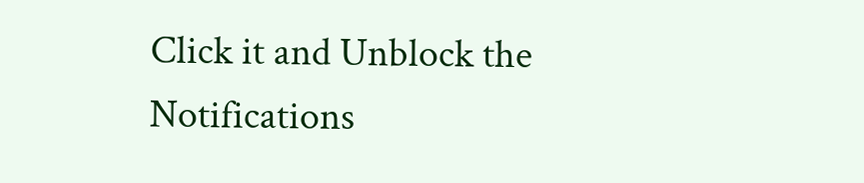Click it and Unblock the Notifications